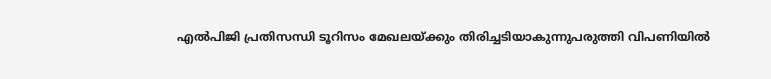എല്‍പിജി പ്രതിസന്ധി ടൂറിസം മേഖലയ്ക്കും തിരിച്ചടിയാകുന്നുപരുത്തി വിപണിയില്‍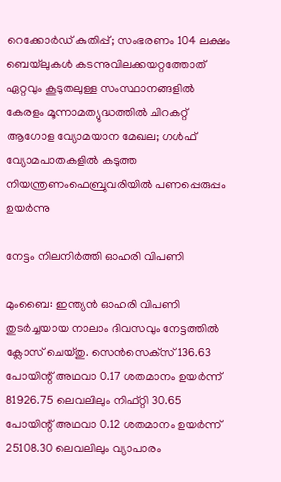റെക്കോര്‍ഡ് കുതിപ്പ്; സംഭരണം 104 ലക്ഷം ബെയ്‌ലുകള്‍ കടന്നുവിലക്കയറ്റത്തോത് ഏറ്റവും കൂടുതലുള്ള സംസ്ഥാനങ്ങളിൽ കേരളം മൂന്നാമത്യുദ്ധത്തില്‍ ചിറകറ്റ് ആഗോള വ്യോമയാന മേഖല; ഗള്‍ഫ് വ്യോമപാതകളില്‍ കടുത്ത നിയന്ത്രണംഫെബ്രുവരിയിൽ പണപ്പെരുപ്പം ഉയർന്നു

നേട്ടം നിലനിര്‍ത്തി ഓഹരി വിപണി

മുംബൈ: ഇന്ത്യന്‍ ഓഹരി വിപണി തുടര്‍ച്ചയായ നാലാം ദിവസവും നേട്ടത്തില്‍ ക്ലോസ് ചെയ്തു. സെന്‍സെക്‌സ് 136.63 പോയിന്റ് അഥവാ 0.17 ശതമാനം ഉയര്‍ന്ന് 81926.75 ലെവലിലും നിഫ്റ്റി 30.65 പോയിന്റ് അഥവാ 0.12 ശതമാനം ഉയര്‍ന്ന് 25108.30 ലെവലിലും വ്യാപാരം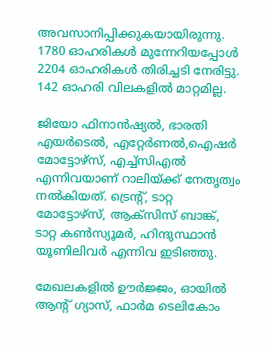അവസാനിപ്പിക്കുകയായിരുന്നു. 1780 ഓഹരികള്‍ മുന്നേറിയപ്പോള്‍ 2204 ഓഹരികള്‍ തിരിച്ചടി നേരിട്ടു. 142 ഓഹരി വിലകളില്‍ മാറ്റമില്ല.

ജിയോ ഫിനാന്‍ഷ്യല്‍, ഭാരതി എയര്‍ടെല്‍, എറ്റേര്‍ണല്‍,ഐഷര്‍ മോട്ടോഴ്‌സ്, എച്ച്‌സിഎല്‍ എന്നിവയാണ് റാലിയ്ക്ക് നേതൃത്വം നല്‍കിയത്. ട്രെന്റ്, ടാറ്റ മോട്ടോഴ്‌സ്, ആക്‌സിസ് ബാങ്ക്, ടാറ്റ കണ്‍സ്യൂമര്‍, ഹിന്ദുസ്ഥാന്‍ യൂണിലിവര്‍ എന്നിവ ഇടിഞ്ഞു.

മേഖലകളില്‍ ഊര്‍ജ്ജം, ഓയില്‍ ആന്റ് ഗ്യാസ്, ഫാര്‍മ ടെലികോം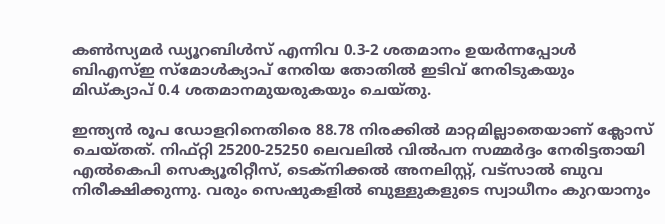കണ്‍സ്യമര്‍ ഡ്യൂറബിള്‍സ് എന്നിവ 0.3-2 ശതമാനം ഉയര്‍ന്നപ്പോള്‍ ബിഎസ്ഇ സ്‌മോള്‍ക്യാപ് നേരിയ തോതില്‍ ഇടിവ് നേരിടുകയും മിഡ്ക്യാപ് 0.4 ശതമാനമുയരുകയും ചെയ്തു.

ഇന്ത്യന്‍ രൂപ ഡോളറിനെതിരെ 88.78 നിരക്കില്‍ മാറ്റമില്ലാതെയാണ് ക്ലോസ് ചെയ്തത്. നിഫ്റ്റി 25200-25250 ലെവലില്‍ വില്‍പന സമ്മര്‍ദ്ദം നേരിട്ടതായി എല്‍കെപി സെക്യൂരിറ്റീസ്, ടെക്‌നിക്കല്‍ അനലിസ്റ്റ്, വട്‌സാല്‍ ബുവ നിരീക്ഷിക്കുന്നു. വരും സെഷുകളില്‍ ബുള്ളുകളുടെ സ്വാധീനം കുറയാനും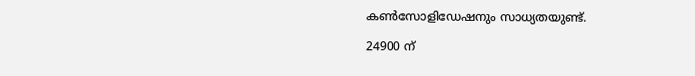കണ്‍സോളിഡേഷനും സാധ്യതയുണ്ട്.

24900 ന്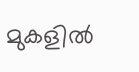മുകളില്‍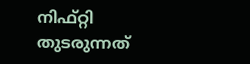നിഫ്റ്റി തുടരുന്നത്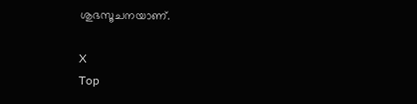ശുഭസൂചനയാണ്.

X
Top